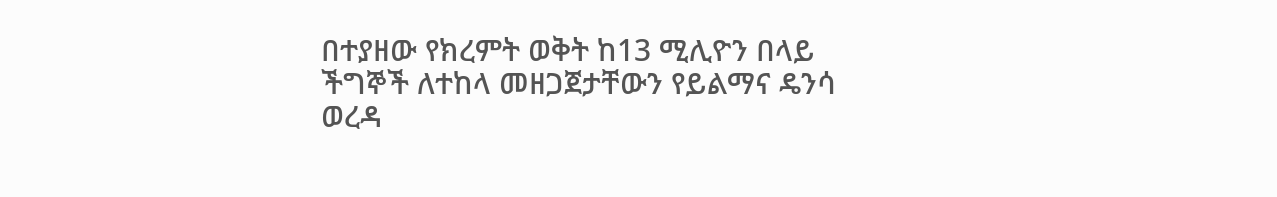በተያዘው የክረምት ወቅት ከ13 ሚሊዮን በላይ ችግኞች ለተከላ መዘጋጀታቸውን የይልማና ዴንሳ ወረዳ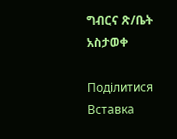ግብርና ጽ/ቤት አስታወቀ

Поділитися
Вставка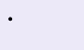•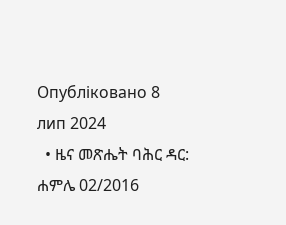Опубліковано 8 лип 2024
  • ዜና መጽሔት ባሕር ዳር: ሐምሌ 02/2016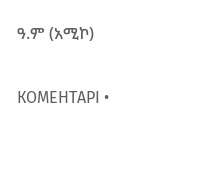ዓ.ም (አሚኮ)

КОМЕНТАРІ •